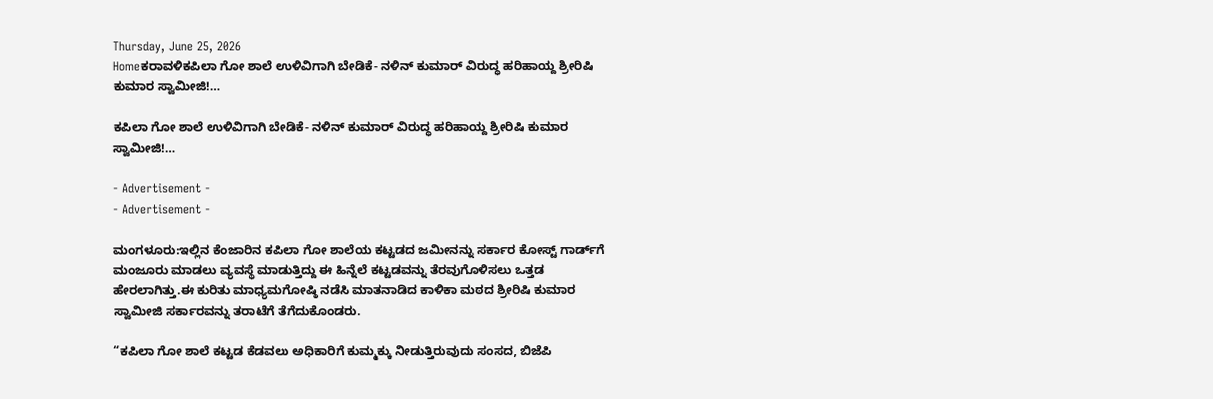Thursday, June 25, 2026
Homeಕರಾವಳಿಕಪಿಲಾ ಗೋ ಶಾಲೆ ಉಳಿವಿಗಾಗಿ ಬೇಡಿಕೆ- ನಳಿನ್‌ ಕುಮಾರ್‌ ವಿರುದ್ಧ ಹರಿಹಾಯ್ದ ಶ್ರೀರಿಷಿ ಕುಮಾರ ಸ್ವಾಮೀಜಿ!…

ಕಪಿಲಾ ಗೋ ಶಾಲೆ ಉಳಿವಿಗಾಗಿ ಬೇಡಿಕೆ- ನಳಿನ್‌ ಕುಮಾರ್‌ ವಿರುದ್ಧ ಹರಿಹಾಯ್ದ ಶ್ರೀರಿಷಿ ಕುಮಾರ ಸ್ವಾಮೀಜಿ!…

- Advertisement -
- Advertisement -

ಮಂಗಳೂರು:ಇಲ್ಲಿನ ಕೆಂಜಾರಿನ ಕಪಿಲಾ ಗೋ ಶಾಲೆಯ ಕಟ್ಟಡದ ಜಮೀನನ್ನು ಸರ್ಕಾರ ಕೋಸ್ಟ್‌ ಗಾರ್ಡ್‌ಗೆ ಮಂಜೂರು ಮಾಡಲು ವ್ಯವಸ್ಥೆ ಮಾಡುತ್ತಿದ್ದು ಈ ಹಿನ್ನೆಲೆ ಕಟ್ಟಡವನ್ನು ತೆರವುಗೊಳಿಸಲು ಒತ್ತಡ ಹೇರಲಾಗಿತ್ತು.ಈ ಕುರಿತು ಮಾಧ್ಯಮಗೋಷ್ಠಿ ನಡೆಸಿ ಮಾತನಾಡಿದ ಕಾಳಿಕಾ ಮಠದ ಶ್ರೀರಿಷಿ ಕುಮಾರ ಸ್ವಾಮೀಜಿ ಸರ್ಕಾರವನ್ನು ತರಾಟೆಗೆ ತೆಗೆದುಕೊಂಡರು.

“ಕಪಿಲಾ ಗೋ ಶಾಲೆ ಕಟ್ಟಡ ಕೆಡವಲು ಅಧಿಕಾರಿಗೆ ಕುಮ್ಮಕ್ಕು ನೀಡುತ್ತಿರುವುದು ಸಂಸದ, ಬಿಜೆಪಿ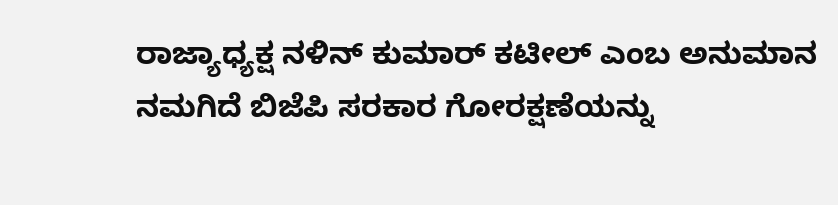ರಾಜ್ಯಾಧ್ಯಕ್ಷ ನಳಿನ್‌ ಕುಮಾರ್‌ ಕಟೀಲ್‌ ಎಂಬ ಅನುಮಾನ ನಮಗಿದೆ ಬಿಜೆಪಿ ಸರಕಾರ ಗೋರಕ್ಷಣೆಯನ್ನು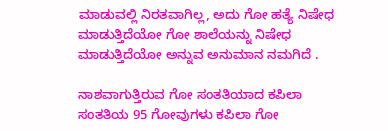ಮಾಡುವಲ್ಲಿ ನಿರತವಾಗಿಲ್ಲ, ಅದು ಗೋ ಹತ್ಯೆ ನಿಷೇಧ ಮಾಡುತ್ತಿದೆಯೋ ಗೋ ಶಾಲೆಯನ್ನು ನಿಷೇಧ ಮಾಡುತ್ತಿದೆಯೋ ಅನ್ನುವ ಅನುಮಾನ ನಮಗಿದೆ .

ನಾಶವಾಗುತ್ತಿರುವ ಗೋ ಸಂತತಿಯಾದ ಕಪಿಲಾ ಸಂತತಿಯ 95 ಗೋವುಗಳು ಕಪಿಲಾ ಗೋ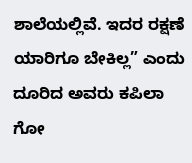ಶಾಲೆಯಲ್ಲಿವೆ. ಇದರ ರಕ್ಷಣೆ ಯಾರಿಗೂ ಬೇಕಿಲ್ಲ” ಎಂದು ದೂರಿದ ಅವರು ಕಪಿಲಾ ಗೋ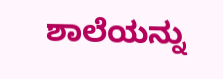ಶಾಲೆಯನ್ನು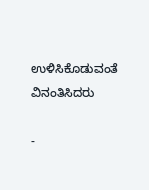ಉಳಿಸಿಕೊಡುವಂತೆ ವಿನಂತಿಸಿದರು

-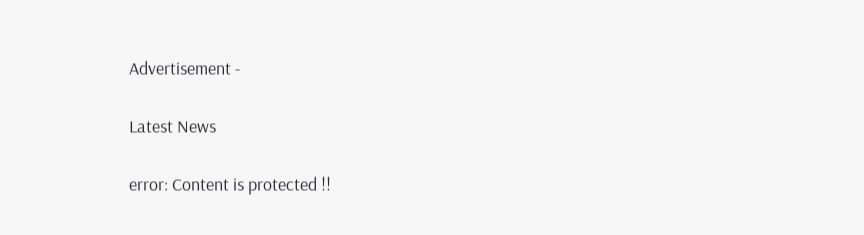Advertisement -

Latest News

error: Content is protected !!